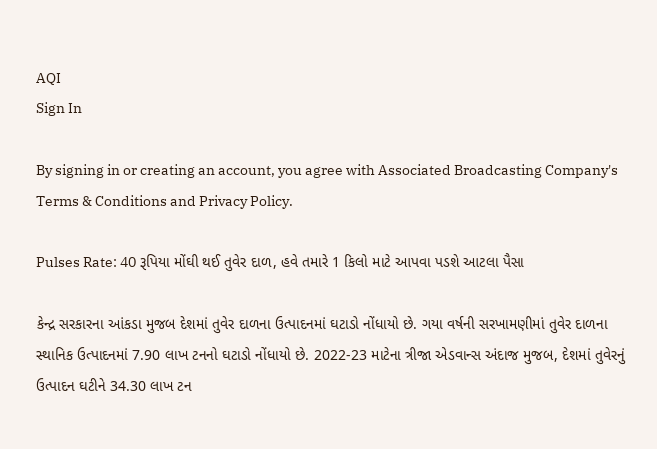AQI
Sign In

By signing in or creating an account, you agree with Associated Broadcasting Company's Terms & Conditions and Privacy Policy.

Pulses Rate: 40 રૂપિયા મોંઘી થઈ તુવેર દાળ, હવે તમારે 1 કિલો માટે આપવા પડશે આટલા પૈસા

કેન્દ્ર સરકારના આંકડા મુજબ દેશમાં તુવેર દાળના ઉત્પાદનમાં ઘટાડો નોંધાયો છે. ગયા વર્ષની સરખામણીમાં તુવેર દાળના સ્થાનિક ઉત્પાદનમાં 7.90 લાખ ટનનો ઘટાડો નોંધાયો છે. 2022-23 માટેના ત્રીજા એડવાન્સ અંદાજ મુજબ, દેશમાં તુવેરનું ઉત્પાદન ઘટીને 34.30 લાખ ટન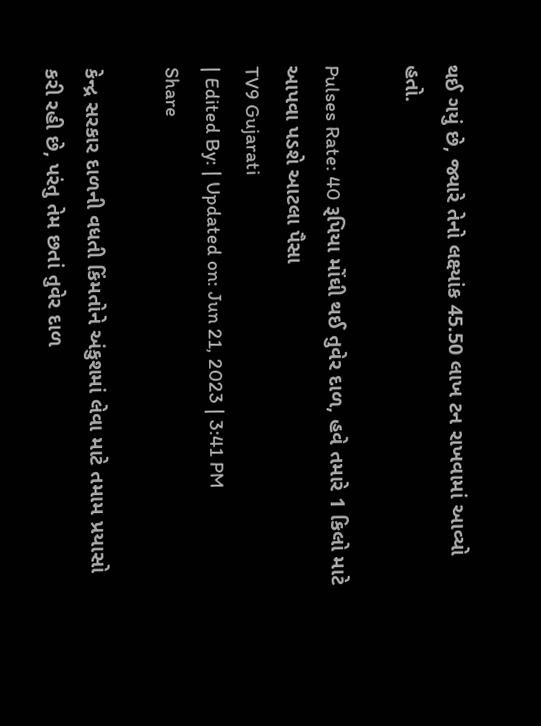થઈ ગયું છે, જ્યારે તેનો લક્ષ્યાંક 45.50 લાખ ટન રાખવામાં આવ્યો હતો.

Pulses Rate: 40 રૂપિયા મોંઘી થઈ તુવેર દાળ, હવે તમારે 1 કિલો માટે આપવા પડશે આટલા પૈસા
TV9 Gujarati
| Edited By: | Updated on: Jun 21, 2023 | 3:41 PM
Share

કેન્દ્ર સરકાર દાળની વધતી કિંમતોને અંકુશમાં લેવા માટે તમામ પ્રયાસો કરી રહી છે, પરંતુ તેમ છતાં તુવેર દાળ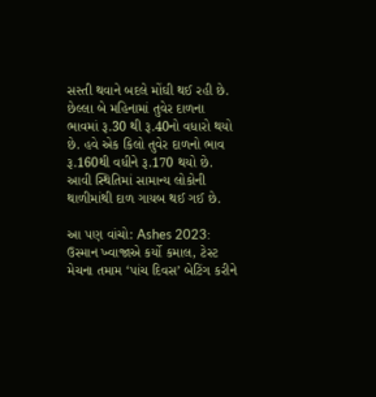સસ્તી થવાને બદલે મોંઘી થઈ રહી છે. છેલ્લા બે મહિનામાં તુવેર દાળના ભાવમાં રૂ.30 થી રૂ.40નો વધારો થયો છે. હવે એક કિલો તુવેર દાળનો ભાવ રૂ.160થી વધીને રૂ.170 થયો છે. આવી સ્થિતિમાં સામાન્ય લોકોની થાળીમાંથી દાળ ગાયબ થઈ ગઈ છે.

આ પણ વાંચો: Ashes 2023: ઉસ્માન ખ્વાજાએ કર્યો કમાલ, ટેસ્ટ મેચના તમામ ‘પાંચ દિવસ’ બેટિંગ કરીને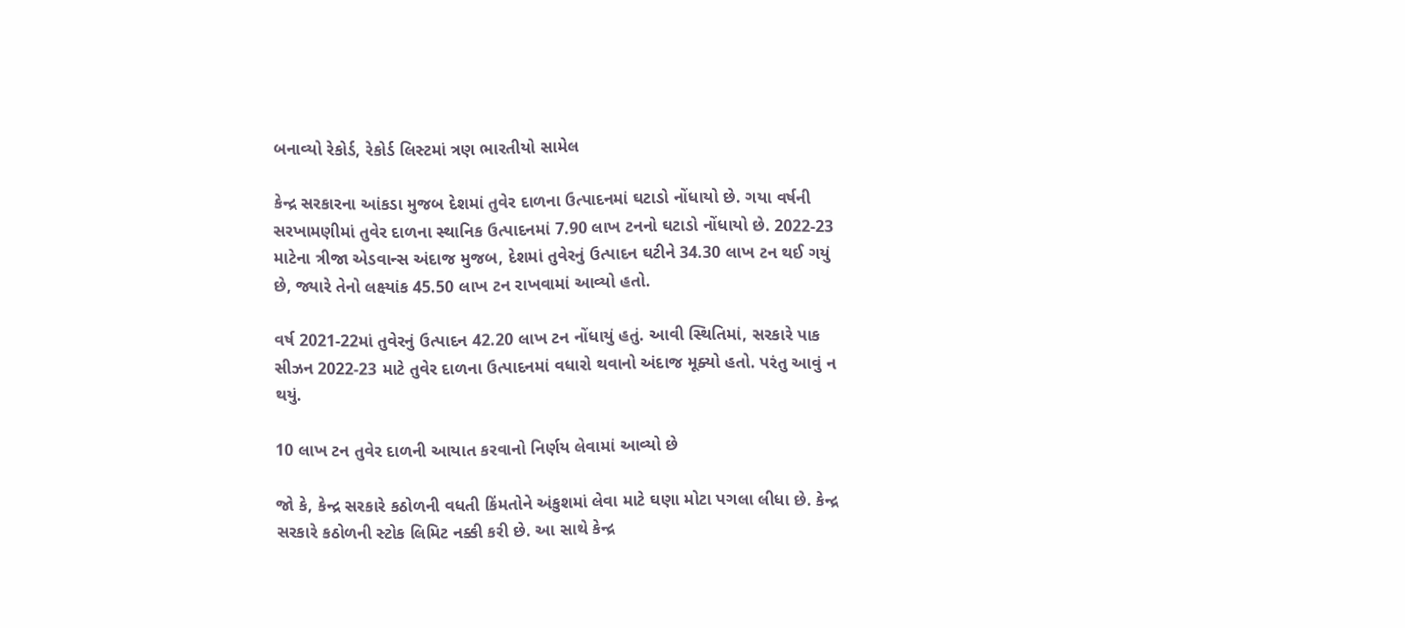બનાવ્યો રેકોર્ડ, રેકોર્ડ લિસ્ટમાં ત્રણ ભારતીયો સામેલ

કેન્દ્ર સરકારના આંકડા મુજબ દેશમાં તુવેર દાળના ઉત્પાદનમાં ઘટાડો નોંધાયો છે. ગયા વર્ષની સરખામણીમાં તુવેર દાળના સ્થાનિક ઉત્પાદનમાં 7.90 લાખ ટનનો ઘટાડો નોંધાયો છે. 2022-23 માટેના ત્રીજા એડવાન્સ અંદાજ મુજબ, દેશમાં તુવેરનું ઉત્પાદન ઘટીને 34.30 લાખ ટન થઈ ગયું છે, જ્યારે તેનો લક્ષ્યાંક 45.50 લાખ ટન રાખવામાં આવ્યો હતો.

વર્ષ 2021-22માં તુવેરનું ઉત્પાદન 42.20 લાખ ટન નોંધાયું હતું. આવી સ્થિતિમાં, સરકારે પાક સીઝન 2022-23 માટે તુવેર દાળના ઉત્પાદનમાં વધારો થવાનો અંદાજ મૂક્યો હતો. પરંતુ આવું ન થયું.

10 લાખ ટન તુવેર દાળની આયાત કરવાનો નિર્ણય લેવામાં આવ્યો છે

જો કે, કેન્દ્ર સરકારે કઠોળની વધતી કિંમતોને અંકુશમાં લેવા માટે ઘણા મોટા પગલા લીધા છે. કેન્દ્ર સરકારે કઠોળની સ્ટોક લિમિટ નક્કી કરી છે. આ સાથે કેન્દ્ર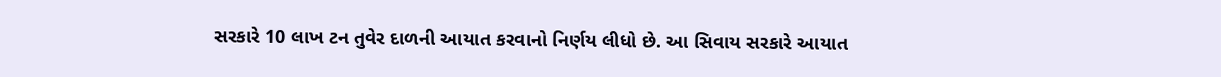સરકારે 10 લાખ ટન તુવેર દાળની આયાત કરવાનો નિર્ણય લીધો છે. આ સિવાય સરકારે આયાત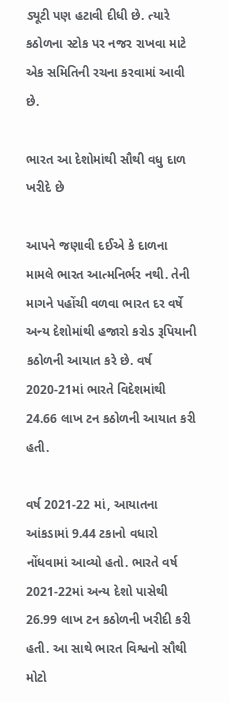ડ્યૂટી પણ હટાવી દીધી છે. ત્યારે કઠોળના સ્ટોક પર નજર રાખવા માટે એક સમિતિની રચના કરવામાં આવી છે.

ભારત આ દેશોમાંથી સૌથી વધુ દાળ ખરીદે છે

આપને જણાવી દઈએ કે દાળના મામલે ભારત આત્મનિર્ભર નથી. તેની માગને પહોંચી વળવા ભારત દર વર્ષે અન્ય દેશોમાંથી હજારો કરોડ રૂપિયાની કઠોળની આયાત કરે છે. વર્ષ 2020-21માં ભારતે વિદેશમાંથી 24.66 લાખ ટન કઠોળની આયાત કરી હતી.

વર્ષ 2021-22 માં, આયાતના આંકડામાં 9.44 ટકાનો વધારો નોંધવામાં આવ્યો હતો. ભારતે વર્ષ 2021-22માં અન્ય દેશો પાસેથી 26.99 લાખ ટન કઠોળની ખરીદી કરી હતી. આ સાથે ભારત વિશ્વનો સૌથી મોટો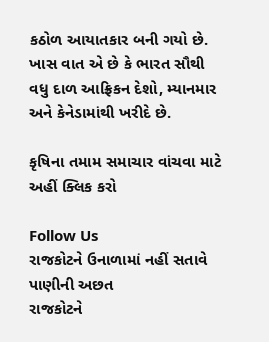કઠોળ આયાતકાર બની ગયો છે. ખાસ વાત એ છે કે ભારત સૌથી વધુ દાળ આફ્રિકન દેશો, મ્યાનમાર અને કેનેડામાંથી ખરીદે છે.

કૃષિના તમામ સમાચાર વાંચવા માટે અહીં ક્લિક કરો

Follow Us
રાજકોટને ઉનાળામાં નહીં સતાવે પાણીની અછત
રાજકોટને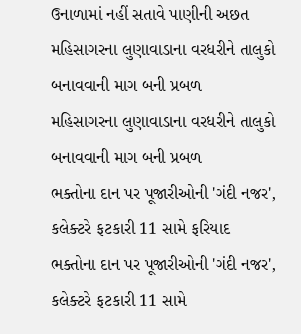ઉનાળામાં નહીં સતાવે પાણીની અછત
મહિસાગરના લુણાવાડાના વરધરીને તાલુકો બનાવવાની માગ બની પ્રબળ
મહિસાગરના લુણાવાડાના વરધરીને તાલુકો બનાવવાની માગ બની પ્રબળ
ભક્તોના દાન પર પૂજારીઓની 'ગંદી નજર', કલેક્ટરે ફટકારી 11 સામે ફરિયાદ
ભક્તોના દાન પર પૂજારીઓની 'ગંદી નજર', કલેક્ટરે ફટકારી 11 સામે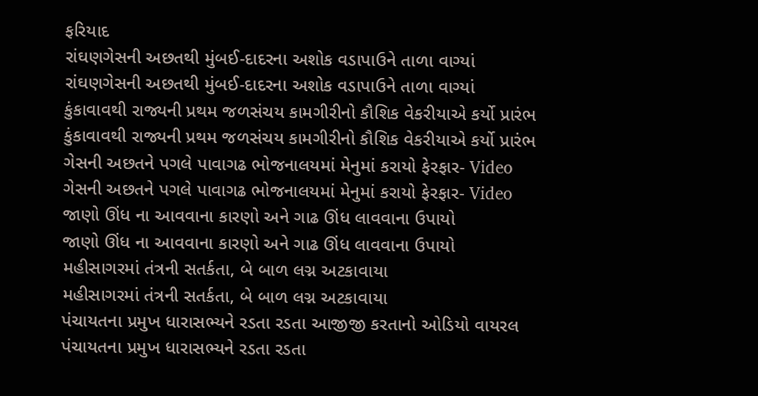ફરિયાદ
રાંઘણગેસની અછતથી મુંબઈ-દાદરના અશોક વડાપાઉને તાળા વાગ્યાં
રાંઘણગેસની અછતથી મુંબઈ-દાદરના અશોક વડાપાઉને તાળા વાગ્યાં
કુંકાવાવથી રાજ્યની પ્રથમ જળસંચય કામગીરીનો કૌશિક વેકરીયાએ કર્યો પ્રારંભ
કુંકાવાવથી રાજ્યની પ્રથમ જળસંચય કામગીરીનો કૌશિક વેકરીયાએ કર્યો પ્રારંભ
ગેસની અછતને પગલે પાવાગઢ ભોજનાલયમાં મેનુમાં કરાયો ફેરફાર- Video
ગેસની અછતને પગલે પાવાગઢ ભોજનાલયમાં મેનુમાં કરાયો ફેરફાર- Video
જાણો ઊંધ ના આવવાના કારણો અને ગાઢ ઊંધ લાવવાના ઉપાયો
જાણો ઊંધ ના આવવાના કારણો અને ગાઢ ઊંધ લાવવાના ઉપાયો
મહીસાગરમાં તંત્રની સતર્કતા, બે બાળ લગ્ન અટકાવાયા
મહીસાગરમાં તંત્રની સતર્કતા, બે બાળ લગ્ન અટકાવાયા
પંચાયતના પ્રમુખ ધારાસભ્યને રડતા રડતા આજીજી કરતાનો ઓડિયો વાયરલ
પંચાયતના પ્રમુખ ધારાસભ્યને રડતા રડતા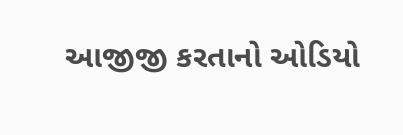આજીજી કરતાનો ઓડિયો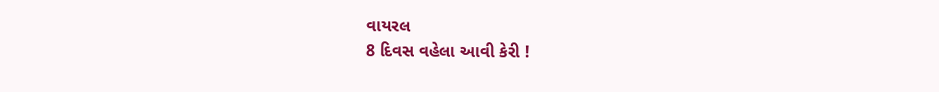વાયરલ
8 દિવસ વહેલા આવી કેરી !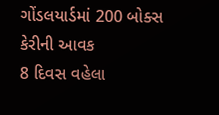ગોંડલયાર્ડમાં 200 બોક્સ કેરીની આવક
8 દિવસ વહેલા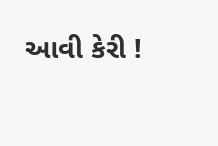આવી કેરી !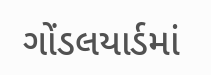ગોંડલયાર્ડમાં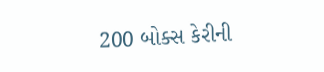200 બોક્સ કેરીની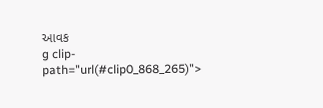આવક
g clip-path="url(#clip0_868_265)">